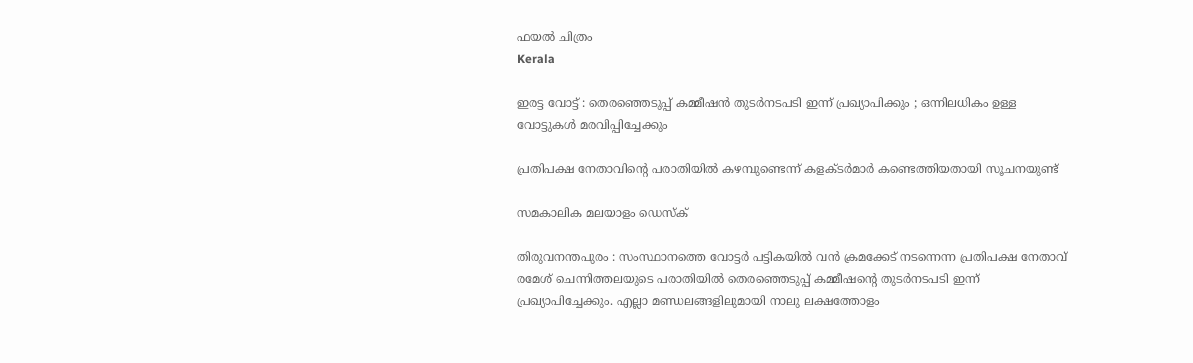ഫയല്‍ ചിത്രം
Kerala

ഇരട്ട വോട്ട് : തെരഞ്ഞെടുപ്പ് കമ്മീഷന്‍ തുടര്‍നടപടി ഇന്ന് പ്രഖ്യാപിക്കും ; ഒന്നിലധികം ഉള്ള വോട്ടുകള്‍ മരവിപ്പിച്ചേക്കും

പ്രതിപക്ഷ നേതാവിന്റെ പരാതിയില്‍ കഴമ്പുണ്ടെന്ന് കളക്ടര്‍മാര്‍ കണ്ടെത്തിയതായി സൂചനയുണ്ട്

സമകാലിക മലയാളം ഡെസ്ക്

തിരുവനന്തപുരം : സംസ്ഥാനത്തെ വോട്ടര്‍ പട്ടികയില്‍ വന്‍ ക്രമക്കേട് നടന്നെന്ന പ്രതിപക്ഷ നേതാവ് രമേശ് ചെന്നിത്തലയുടെ പരാതിയില്‍ തെരഞ്ഞെടുപ്പ് കമ്മീഷന്റെ തുടര്‍നടപടി ഇന്ന് പ്രഖ്യാപിച്ചേക്കും. എല്ലാ മണ്ഡലങ്ങളിലുമായി നാലു ലക്ഷത്തോളം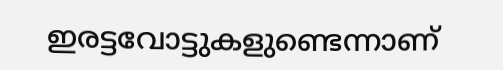ഇരട്ടവോട്ടുകളുണ്ടെന്നാണ്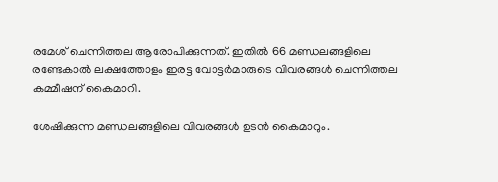രമേശ് ചെന്നിത്തല ആരോപിക്കുന്നത്. ഇതില്‍ 66 മണ്ഡലങ്ങളിലെ രണ്ടേകാല്‍ ലക്ഷത്തോളം ഇരട്ട വോട്ടര്‍മാരുടെ വിവരങ്ങള്‍ ചെന്നിത്തല കമ്മീഷന് കൈമാറി.

ശേഷിക്കുന്ന മണ്ഡലങ്ങളിലെ വിവരങ്ങള്‍ ഉടന്‍ കൈമാറും.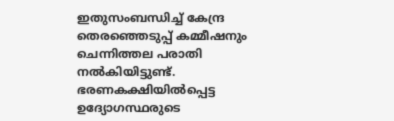ഇതുസംബന്ധിച്ച് കേന്ദ്ര തെരഞ്ഞെടുപ്പ് കമ്മീഷനും ചെന്നിത്തല പരാതി നല്‍കിയിട്ടുണ്ട്. ഭരണകക്ഷിയില്‍പ്പെട്ട ഉദ്യോഗസ്ഥരുടെ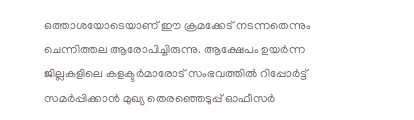ഒത്താശയോടെയാണ് ഈ ക്രമക്കേട് നടന്നതെന്നും ചെന്നിത്തല ആരോപിച്ചിരുന്നു. ആക്ഷേപം ഉയര്‍ന്ന ജില്ലകളിലെ കളക്ടര്‍മാരോട് സംഭവത്തില്‍ റിപ്പോര്‍ട്ട് സമര്‍പ്പിക്കാന്‍ മുഖ്യ തെരഞ്ഞെടുപ്പ് ഓഫീസര്‍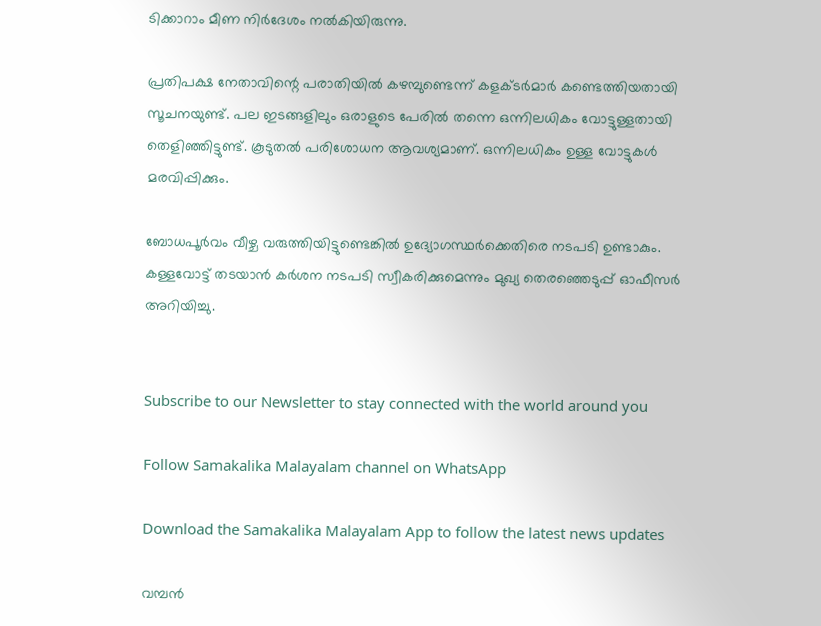ടിക്കാറാം മീണ നിര്‍ദേശം നല്‍കിയിരുന്നു.

പ്രതിപക്ഷ നേതാവിന്റെ പരാതിയില്‍ കഴമ്പുണ്ടെന്ന് കളക്ടര്‍മാര്‍ കണ്ടെത്തിയതായി സൂചനയുണ്ട്. പല ഇടങ്ങളിലും ഒരാളുടെ പേരില്‍ തന്നെ ഒന്നിലധികം വോട്ടുള്ളതായി തെളിഞ്ഞിട്ടുണ്ട്. കൂടുതല്‍ പരിശോധന ആവശ്യമാണ്. ഒന്നിലധികം ഉള്ള വോട്ടുകള്‍ മരവിപ്പിക്കും.

ബോധപൂര്‍വം വീഴ്ച വരുത്തിയിട്ടുണ്ടെങ്കില്‍ ഉദ്യോഗസ്ഥര്‍ക്കെതിരെ നടപടി ഉണ്ടാകും. കള്ളവോട്ട് തടയാന്‍ കര്‍ശന നടപടി സ്വീകരിക്കുമെന്നും മുഖ്യ തെരഞ്ഞെടുപ്പ് ഓഫീസര്‍ അറിയിച്ചു.


Subscribe to our Newsletter to stay connected with the world around you

Follow Samakalika Malayalam channel on WhatsApp

Download the Samakalika Malayalam App to follow the latest news updates

വമ്പൻ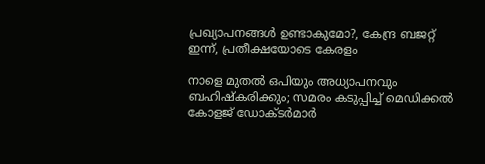പ്രഖ്യാപനങ്ങൾ ഉണ്ടാകുമോ?, കേന്ദ്ര ബജറ്റ് ഇന്ന്, പ്രതീക്ഷയോടെ കേരളം

നാളെ മുതൽ ഒപിയും അധ്യാപനവും ബഹിഷ്കരിക്കും; സമരം കടുപ്പിച്ച് മെഡിക്കൽ കോളജ് ഡോക്ടർമാർ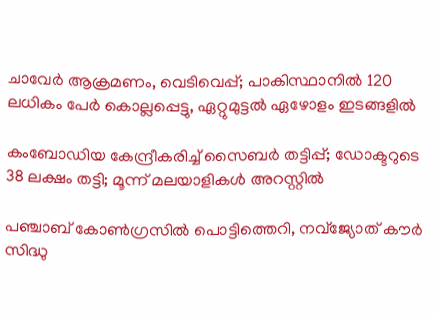ചാവേര്‍ ആക്രമണം, വെടിവെപ്പ്; പാകിസ്ഥാനില്‍ 120 ലധികം പേര്‍ കൊല്ലപ്പെട്ടു, ഏറ്റുമുട്ടല്‍ ഏഴോളം ഇടങ്ങളില്‍

കംബോഡിയ കേന്ദ്രീകരിച്ച് സൈബർ തട്ടിപ്പ്; ഡോക്ടറുടെ 38 ലക്ഷം തട്ടി; മൂന്ന് മലയാളികൾ അറസ്റ്റിൽ

പഞ്ചാബ് കോണ്‍ഗ്രസില്‍ പൊട്ടിത്തെറി, നവ്ജ്യോത് കൗര്‍ സിദ്ധു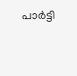പാര്‍ട്ടി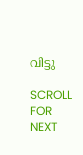വിട്ടു

SCROLL FOR NEXT